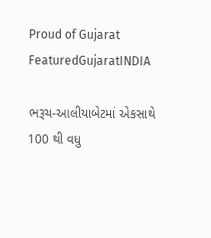Proud of Gujarat
FeaturedGujaratINDIA

ભરૂચ-આલીયાબેટમાં એકસાથે 100 થી વધુ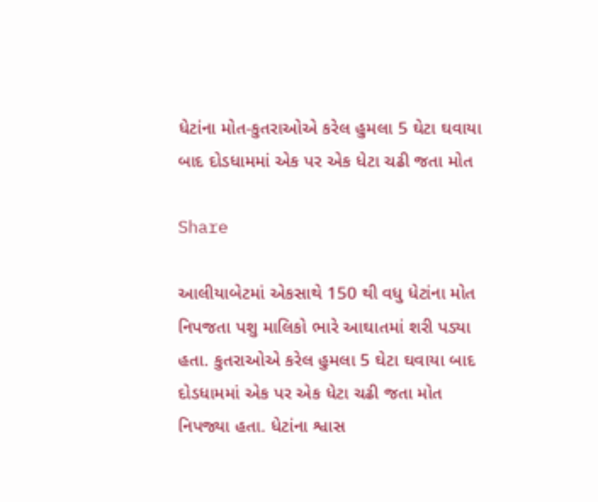ધેટાંના મોત-કુતરાઓએ કરેલ હુમલા 5 ઘેટા ઘવાયા બાદ દોડધામમાં એક પર એક ધેટા ચઢી જતા મોત

Share

આલીયાબેટમાં એકસાથે 150 થી વધુ ધેટાંના મોત નિપજતા પશુ માલિકો ભારે આઘાતમાં શરી પડ્યા હતા. કુતરાઓએ કરેલ હુમલા 5 ઘેટા ઘવાયા બાદ દોડધામમાં એક પર એક ધેટા ચઢી જતા મોત નિપજ્યા હતા. ધેટાંના શ્વાસ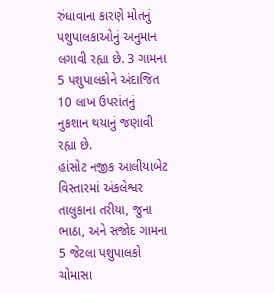રુંધાવાના કારણે મોતનું પશુપાલકાઓનું અનુમાન લગાવી રહ્યા છે. 3 ગામના 5 પશુપાલકોને અંદાજિત 10 લાખ ઉપરાંતનું નુકશાન થયાનું જણાવી રહ્યા છે.
હાંસોટ નજીક આલીયાબેટ વિસ્તારમાં અંકલેશ્વર તાલુકાના તરીયા, જુના ભાઠા, અને સજોદ ગામના 5 જેટલા પશુપાલકો ચોમાસા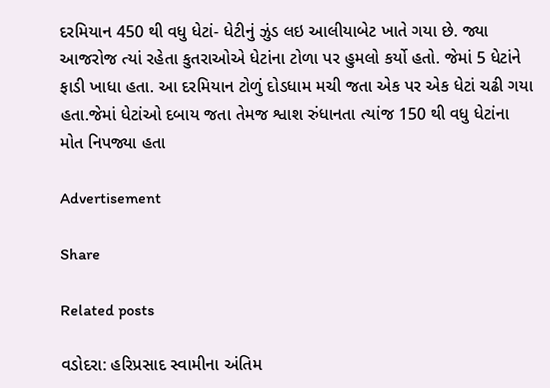દરમિયાન 450 થી વધુ ધેટાં- ધેટીનું ઝુંડ લઇ આલીયાબેટ ખાતે ગયા છે. જ્યા આજરોજ ત્યાં રહેતા કુતરાઓએ ધેટાંના ટોળા પર હુમલો કર્યો હતો. જેમાં 5 ધેટાંને ફાડી ખાધા હતા. આ દરમિયાન ટોળું દોડધામ મચી જતા એક પર એક ધેટાં ચઢી ગયા હતા.જેમાં ધેટાંઓ દબાય જતા તેમજ શ્વાશ રુંધાનતા ત્યાંજ 150 થી વધુ ધેટાંના મોત નિપજ્યા હતા

Advertisement

Share

Related posts

વડોદરા: હરિપ્રસાદ સ્વામીના અંતિમ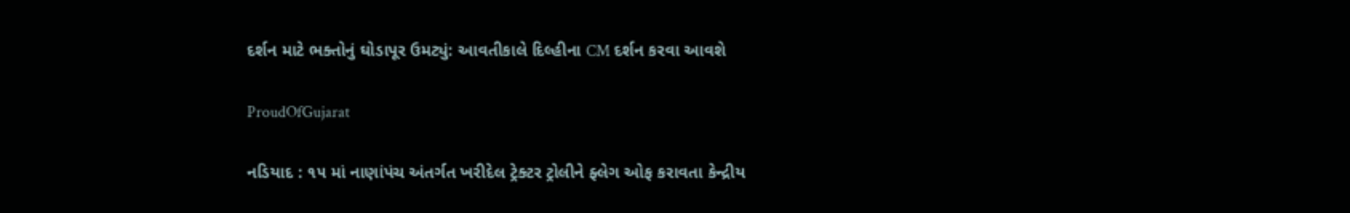દર્શન માટે ભક્તોનું ઘોડાપૂર ઉમટ્યું: આવતીકાલે દિલ્હીના CM દર્શન કરવા આવશે

ProudOfGujarat

નડિયાદ : ૧૫ માં નાણાંપંચ અંતર્ગત ખરીદેલ ટ્રેક્ટર ટ્રોલીને ફ્લેગ ઓફ કરાવતા કેન્દ્રીય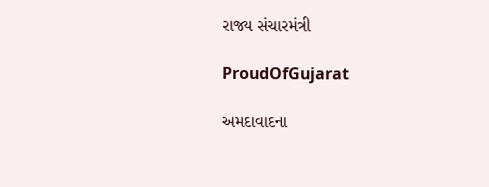રાજ્ય સંચારમંત્રી

ProudOfGujarat

અમદાવાદના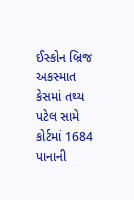ઈસ્કોન બ્રિજ અકસ્માત કેસમાં તથ્ય પટેલ સામે કોર્ટમાં 1684 પાનાની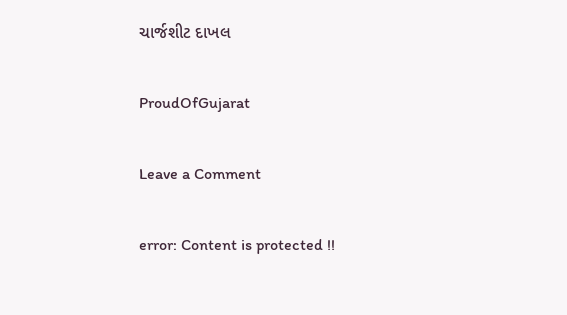ચાર્જશીટ દાખલ

ProudOfGujarat

Leave a Comment

error: Content is protected !!